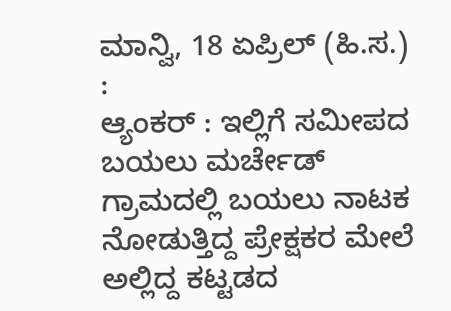ಮಾನ್ವಿ, 18 ಏಪ್ರಿಲ್ (ಹಿ.ಸ.) :
ಆ್ಯಂಕರ್ : ಇಲ್ಲಿಗೆ ಸಮೀಪದ ಬಯಲು ಮರ್ಚೇಡ್ ಗ್ರಾಮದಲ್ಲಿ ಬಯಲು ನಾಟಕ ನೋಡುತ್ತಿದ್ದ ಪ್ರೇಕ್ಷಕರ ಮೇಲೆ ಅಲ್ಲಿದ್ದ ಕಟ್ಟಡದ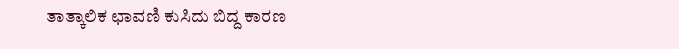ತಾತ್ಕಾಲಿಕ ಛಾವಣಿ ಕುಸಿದು ಬಿದ್ದ ಕಾರಣ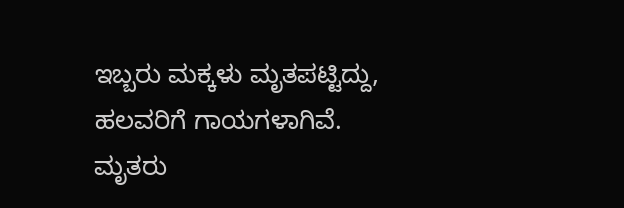ಇಬ್ಬರು ಮಕ್ಕಳು ಮೃತಪಟ್ಟಿದ್ದು, ಹಲವರಿಗೆ ಗಾಯಗಳಾಗಿವೆ.
ಮೃತರು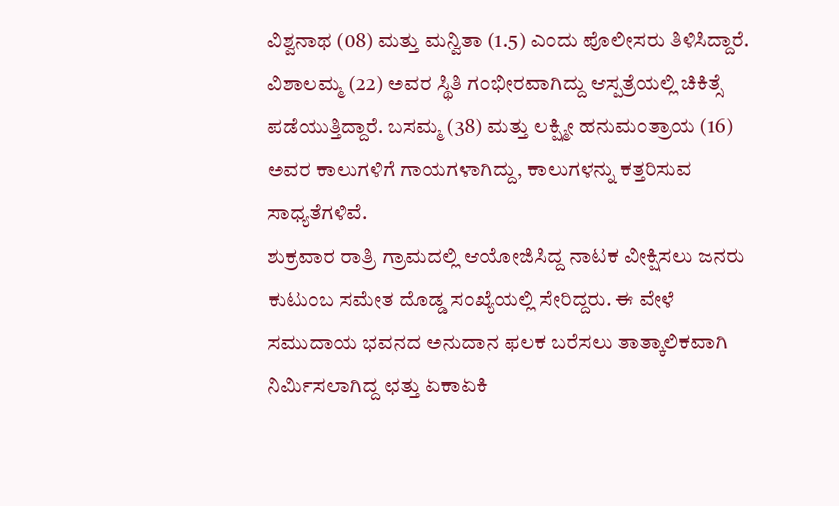ವಿಶ್ವನಾಥ (08) ಮತ್ತು ಮನ್ವಿತಾ (1.5) ಎಂದು ಪೊಲೀಸರು ತಿಳಿಸಿದ್ದಾರೆ. ವಿಶಾಲಮ್ಮ (22) ಅವರ ಸ್ಥಿತಿ ಗಂಭೀರವಾಗಿದ್ದು ಆಸ್ಪತ್ರೆಯಲ್ಲಿ ಚಿಕಿತ್ಸೆ ಪಡೆಯುತ್ತಿದ್ದಾರೆ. ಬಸಮ್ಮ (38) ಮತ್ತು ಲಕ್ಷ್ಮೀ ಹನುಮಂತ್ರಾಯ (16) ಅವರ ಕಾಲುಗಳಿಗೆ ಗಾಯಗಳಾಗಿದ್ದು, ಕಾಲುಗಳನ್ನು ಕತ್ತರಿಸುವ ಸಾಧ್ಯತೆಗಳಿವೆ.
ಶುಕ್ರವಾರ ರಾತ್ರಿ ಗ್ರಾಮದಲ್ಲಿ ಆಯೋಜಿಸಿದ್ದ ನಾಟಕ ವೀಕ್ಷಿಸಲು ಜನರು ಕುಟುಂಬ ಸಮೇತ ದೊಡ್ಡ ಸಂಖ್ಯೆಯಲ್ಲಿ ಸೇರಿದ್ದರು. ಈ ವೇಳೆ ಸಮುದಾಯ ಭವನದ ಅನುದಾನ ಫಲಕ ಬರೆಸಲು ತಾತ್ಕಾಲಿಕವಾಗಿ ನಿರ್ಮಿಸಲಾಗಿದ್ದ ಛತ್ತು ಏಕಾಏಕಿ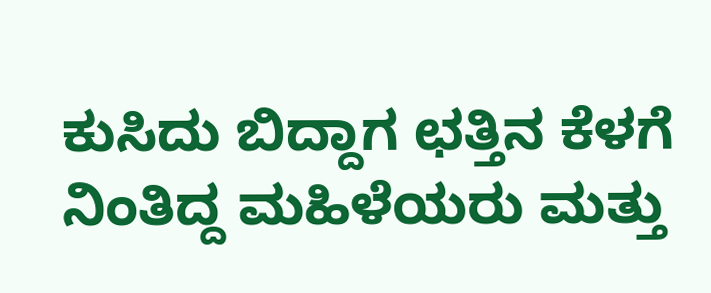ಕುಸಿದು ಬಿದ್ದಾಗ ಛತ್ತಿನ ಕೆಳಗೆ ನಿಂತಿದ್ದ ಮಹಿಳೆಯರು ಮತ್ತು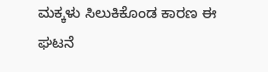ಮಕ್ಕಳು ಸಿಲುಕಿಕೊಂಡ ಕಾರಣ ಈ ಘಟನೆ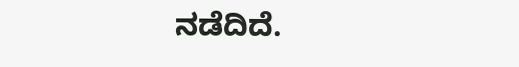ನಡೆದಿದೆ.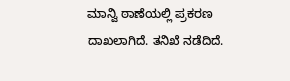ಮಾನ್ವಿ ಠಾಣೆಯಲ್ಲಿ ಪ್ರಕರಣ ದಾಖಲಾಗಿದೆ. ತನಿಖೆ ನಡೆದಿದೆ.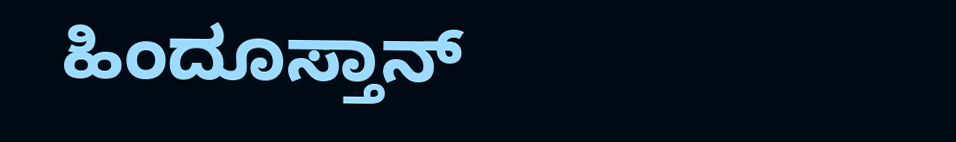ಹಿಂದೂಸ್ತಾನ್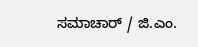ಸಮಾಚಾರ್ / ಜಿ.ಎಂ.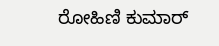ರೋಹಿಣಿ ಕುಮಾರ್